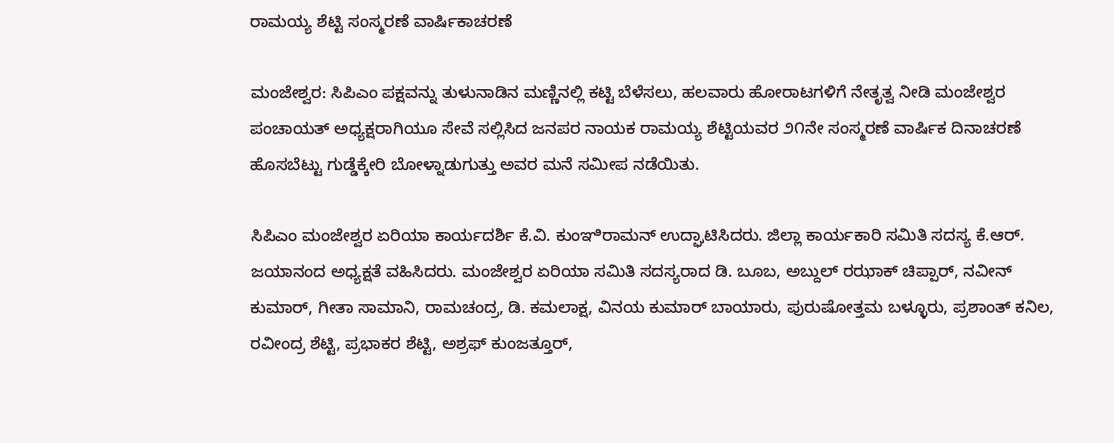ರಾಮಯ್ಯ ಶೆಟ್ಟಿ ಸಂಸ್ಮರಣೆ ವಾರ್ಷಿಕಾಚರಣೆ

ಮಂಜೇಶ್ವರ: ಸಿಪಿಎಂ ಪಕ್ಷವನ್ನು ತುಳುನಾಡಿನ ಮಣ್ಣಿನಲ್ಲಿ ಕಟ್ಟಿ ಬೆಳೆಸಲು, ಹಲವಾರು ಹೋರಾಟಗಳಿಗೆ ನೇತೃತ್ವ ನೀಡಿ ಮಂಜೇಶ್ವರ ಪಂಚಾಯತ್ ಅಧ್ಯಕ್ಷರಾಗಿಯೂ ಸೇವೆ ಸಲ್ಲಿಸಿದ ಜನಪರ ನಾಯಕ ರಾಮಯ್ಯ ಶೆಟ್ಟಿಯವರ ೨೧ನೇ ಸಂಸ್ಮರಣೆ ವಾರ್ಷಿಕ ದಿನಾಚರಣೆ ಹೊಸಬೆಟ್ಟು ಗುಡ್ಡೆಕ್ಕೇರಿ ಬೋಳ್ನಾಡುಗುತ್ತು ಅವರ ಮನೆ ಸಮೀಪ ನಡೆಯಿತು.

ಸಿಪಿಎಂ ಮಂಜೇಶ್ವರ ಏರಿಯಾ ಕಾರ್ಯದರ್ಶಿ ಕೆ.ವಿ. ಕುಂಞಿರಾಮನ್ ಉದ್ಘಾಟಿಸಿದರು. ಜಿಲ್ಲಾ ಕಾರ್ಯಕಾರಿ ಸಮಿತಿ ಸದಸ್ಯ ಕೆ.ಆರ್. ಜಯಾನಂದ ಅಧ್ಯಕ್ಷತೆ ವಹಿಸಿದರು. ಮಂಜೇಶ್ವರ ಏರಿಯಾ ಸಮಿತಿ ಸದಸ್ಯರಾದ ಡಿ. ಬೂಬ, ಅಬ್ದುಲ್ ರಝಾಕ್ ಚಿಪ್ಪಾರ್, ನವೀನ್ ಕುಮಾರ್, ಗೀತಾ ಸಾಮಾನಿ, ರಾಮಚಂದ್ರ, ಡಿ. ಕಮಲಾಕ್ಷ, ವಿನಯ ಕುಮಾರ್ ಬಾಯಾರು, ಪುರುಷೋತ್ತಮ ಬಳ್ಳೂರು, ಪ್ರಶಾಂತ್ ಕನಿಲ, ರವೀಂದ್ರ ಶೆಟ್ಟಿ, ಪ್ರಭಾಕರ ಶೆಟ್ಟಿ, ಅಶ್ರಫ್ ಕುಂಜತ್ತೂರ್,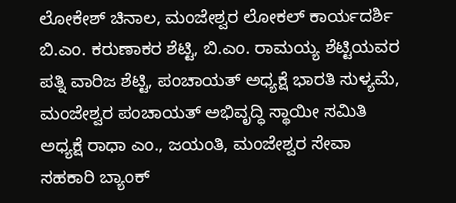ಲೋಕೇಶ್ ಚಿನಾಲ, ಮಂಜೇಶ್ವರ ಲೋಕಲ್ ಕಾರ್ಯದರ್ಶಿ ಬಿ.ಎಂ. ಕರುಣಾಕರ ಶೆಟ್ಟಿ, ಬಿ.ಎಂ. ರಾಮಯ್ಯ ಶೆಟ್ಟಿಯವರ ಪತ್ನಿ ವಾರಿಜ ಶೆಟ್ಟಿ, ಪಂಚಾಯತ್ ಅಧ್ಯಕ್ಷೆ ಭಾರತಿ ಸುಳ್ಯಮೆ, ಮಂಜೇಶ್ವರ ಪಂಚಾಯತ್ ಅಭಿವೃದ್ಧಿ ಸ್ಥಾಯೀ ಸಮಿತಿ ಅಧ್ಯಕ್ಷೆ ರಾಧಾ ಎಂ., ಜಯಂತಿ, ಮಂಜೇಶ್ವರ ಸೇವಾ ಸಹಕಾರಿ ಬ್ಯಾಂಕ್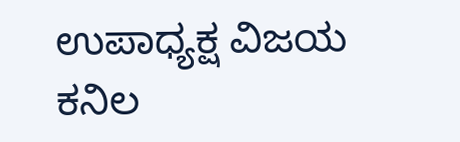ಉಪಾಧ್ಯಕ್ಷ ವಿಜಯ ಕನಿಲ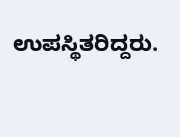ಉಪಸ್ಥಿತರಿದ್ದರು.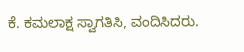ಕೆ. ಕಮಲಾಕ್ಷ ಸ್ವಾಗತಿಸಿ, ವಂದಿಸಿದರು.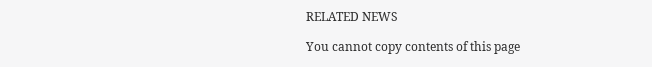RELATED NEWS

You cannot copy contents of this page